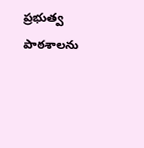ప్రభుత్వ పాఠశాలను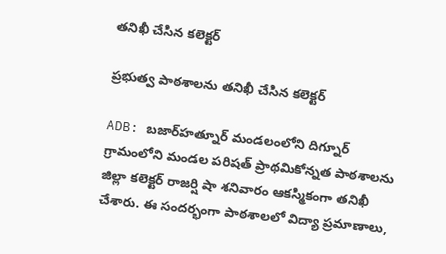తనిఖీ చేసిన కలెక్టర్

ప్రభుత్వ పాఠశాలను తనిఖీ చేసిన కలెక్టర్

ADB: బజార్‌హత్నూర్ మండలంలోని దిగ్నూర్ గ్రామంలోని మండల పరిషత్ ప్రాథమికోన్నత పాఠశాలను జిల్లా కలెక్టర్ రాజర్షి షా శనివారం ఆకస్మికంగా తనిఖీ చేశారు. ఈ సందర్భంగా పాఠశాలలో విద్యా ప్రమాణాలు,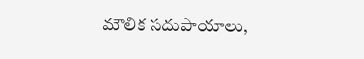మౌలిక సదుపాయాలు,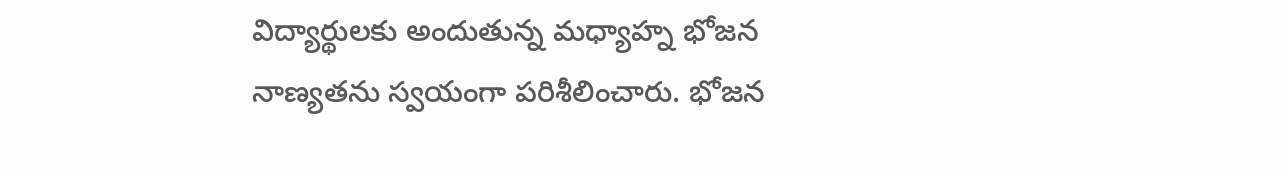విద్యార్థులకు అందుతున్న మధ్యాహ్న భోజన నాణ్యతను స్వయంగా పరిశీలించారు. భోజన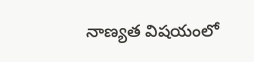నాణ్యత విషయంలో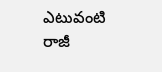ఎటువంటి రాజీ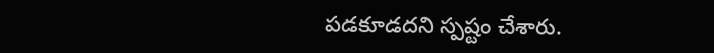పడకూడదని స్పష్టం చేశారు.